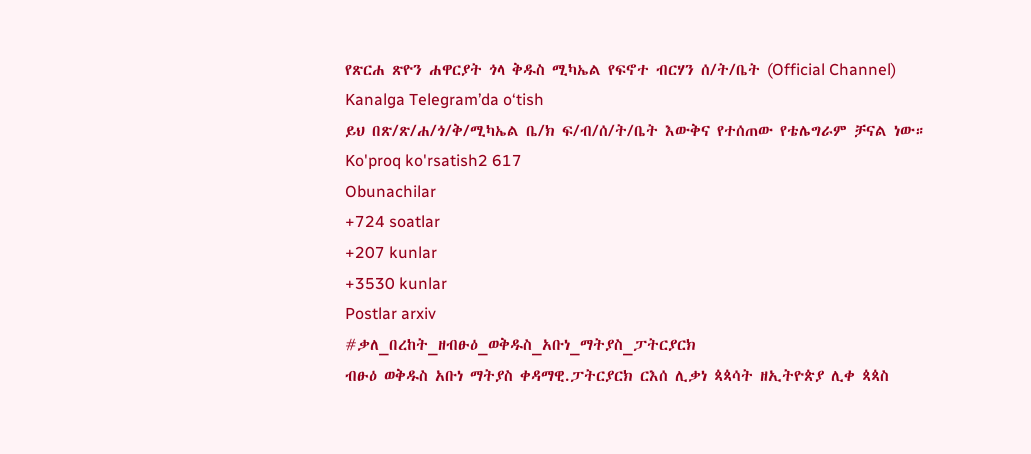የጽርሐ ጽዮን ሐዋርያት ጎላ ቅዱስ ሚካኤል የፍኖተ ብርሃን ሰ/ት/ቤት (Official Channel)
Kanalga Telegram’da o‘tish
ይህ በጽ/ጽ/ሐ/ጎ/ቅ/ሚካኤል ቤ/ክ ፍ/ብ/ሰ/ት/ቤት እውቅና የተሰጠው የቴሌግራም ቻናል ነው።
Ko'proq ko'rsatish2 617
Obunachilar
+724 soatlar
+207 kunlar
+3530 kunlar
Postlar arxiv
#ቃለ_በረከት_ዘብፁዕ_ወቅዱስ_አቡነ_ማትያስ_ፓትርያርክ
ብፁዕ ወቅዱስ አቡነ ማትያስ ቀዳማዊ.ፓትርያርክ ርእሰ ሊቃነ ጳጳሳት ዘኢትዮጵያ ሊቀ ጳጳስ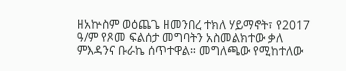ዘአኵስም ወዕጨጌ ዘመንበረ ተክለ ሃይማኖት፣ የ2017 ዓ/ም የጾመ ፍልሰታ መግባትን አስመልክተው ቃለ ምእዳንና ቡራኬ ሰጥተዋል። መግለጫው የሚከተለው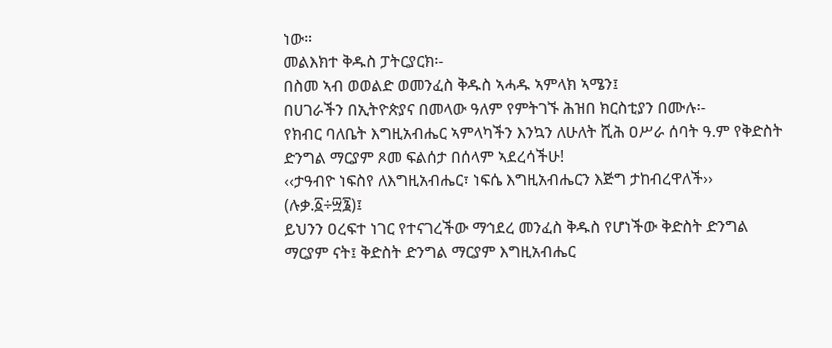ነው።
መልእክተ ቅዱስ ፓትርያርክ፡-
በስመ ኣብ ወወልድ ወመንፈስ ቅዱስ ኣሓዱ ኣምላክ ኣሜን፤
በሀገራችን በኢትዮጵያና በመላው ዓለም የምትገኙ ሕዝበ ክርስቲያን በሙሉ፡-
የክብር ባለቤት እግዚአብሔር ኣምላካችን እንኳን ለሁለት ሺሕ ዐሥራ ሰባት ዓ.ም የቅድስት ድንግል ማርያም ጾመ ፍልሰታ በሰላም ኣደረሳችሁ!
‹‹ታዓብዮ ነፍስየ ለእግዚአብሔር፣ ነፍሴ እግዚአብሔርን እጅግ ታከብረዋለች›› (ሉቃ.፩÷፵፮)፤
ይህንን ዐረፍተ ነገር የተናገረችው ማኅደረ መንፈስ ቅዱስ የሆነችው ቅድስት ድንግል ማርያም ናት፤ ቅድስት ድንግል ማርያም እግዚአብሔር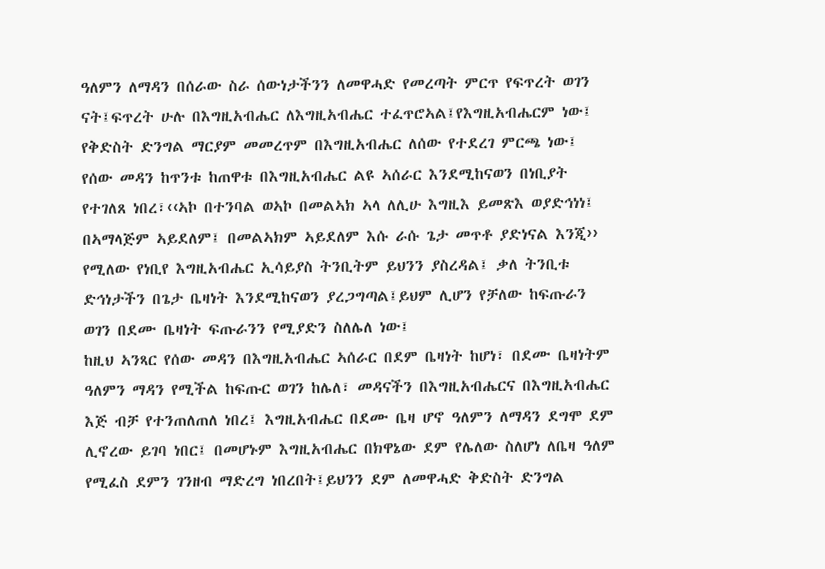ዓለምን ለማዳን በሰራው ስራ ሰውነታችንን ለመዋሓድ የመረጣት ምርጥ የፍጥረት ወገን ናት፤ፍጥረት ሁሉ በእግዚአብሔር ለእግዚአብሔር ተፈጥሮኣል፤የእግዚአብሔርም ነው፤ የቅድስት ድንግል ማርያም መመረጥም በእግዚአብሔር ለሰው የተደረገ ምርጫ ነው፤
የሰው መዳን ከጥንቱ ከጠዋቱ በእግዚአብሔር ልዩ ኣሰራር እንደሚከናወን በነቢያት የተገለጸ ነበረ፣‹‹ኣኮ በተንባል ወኣኮ በመልኣክ ኣላ ለሊሁ እግዚእ ይመጽእ ወያድኅነነ፤ በኣማላጅም ኣይደለም፤ በመልኣክም ኣይደለም እሱ ራሱ ጌታ መጥቶ ያድነናል እንጂ›› የሚለው የነቢየ እግዚአብሔር ኢሳይያስ ትንቢትም ይህንን ያስረዳል፤ ቃለ ትንቢቱ ድኅነታችን በጌታ ቤዛነት እንደሚከናወን ያረጋግጣል፤ይህም ሊሆን የቻለው ከፍጡራን ወገን በደሙ ቤዛነት ፍጡራንን የሚያድን ስለሌለ ነው፤
ከዚህ ኣንጻር የሰው መዳን በእግዚአብሔር ኣሰራር በደም ቤዛነት ከሆነ፣ በደሙ ቤዛነትም ዓለምን ማዳን የሚችል ከፍጡር ወገን ከሌለ፣ መዳናችን በእግዚአብሔርና በእግዚአብሔር እጅ ብቻ የተንጠለጠለ ነበረ፤ እግዚአብሔር በደሙ ቤዛ ሆኖ ዓለምን ለማዳን ደግሞ ደም ሊኖረው ይገባ ነበር፤ በመሆኑም እግዚአብሔር በክዋኔው ደም የሌለው ስለሆነ ለቤዛ ዓለም የሚፈስ ደምን ገንዘብ ማድረግ ነበረበት፤ይህንን ደም ለመዋሓድ ቅድስት ድንግል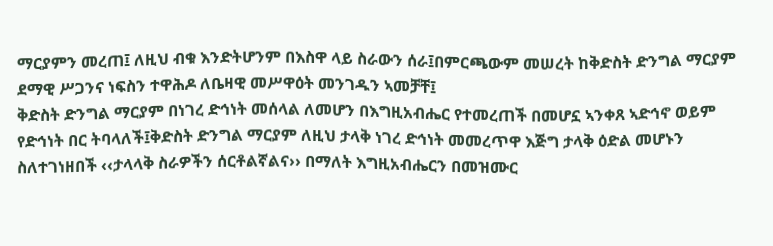ማርያምን መረጠ፤ ለዚህ ብቁ እንድትሆንም በእስዋ ላይ ስራውን ሰራ፤በምርጫውም መሠረት ከቅድስት ድንግል ማርያም ደማዊ ሥጋንና ነፍስን ተዋሕዶ ለቤዛዊ መሥዋዕት መንገዱን ኣመቻቸ፤
ቅድስት ድንግል ማርያም በነገረ ድኅነት መሰላል ለመሆን በእግዚአብሔር የተመረጠች በመሆኗ ኣንቀጸ ኣድኅኖ ወይም የድኅነት በር ትባላለች፤ቅድስት ድንግል ማርያም ለዚህ ታላቅ ነገረ ድኅነት መመረጥዋ እጅግ ታላቅ ዕድል መሆኑን ስለተገነዘበች ‹‹ታላላቅ ስራዎችን ሰርቶልኛልና›› በማለት እግዚአብሔርን በመዝሙር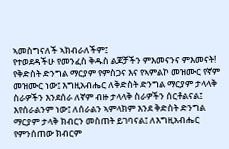ኣመስግናለች ኣክብራለችም፤
የተወደዳችሁ የመንፈስ ቅዱስ ልጆቻችን ምእመናንና ምእመናት!
የቅድስት ድንግል ማርያም የምስጋና እና የኣምልኮ መዝሙር የኛም መዝሙር ነው፤ እግዚአብሔር ለቅድስት ድንግል ማርያም ታላላቅ ስራዎችን እንደሰራ ለኛም ብዙ ታላላቅ ስራዎችን ሰርቶልናል፤ እየሰራልንም ነው፤ ለሰራልን ኣምላክም እንደ ቅድስት ድንግል ማርያም ታላቅ ክብርን መስጠት ይገባናል፤ ለእግዚአብሔር የምንሰጠው ክብርም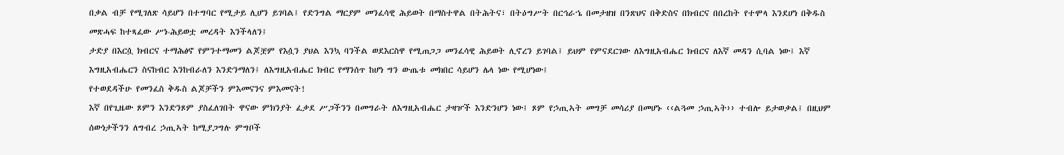በቃል ብቻ የሚገለጽ ሳይሆን በተግባር የሚታይ ሊሆን ይገባል፤ የድንግል ማርያም መንፈሳዊ ሕይወት በማስተዋል በትሕትና፣ በትዕግሥት በርኅራኄ በመታዘዝ በንጽህና በቅድስና በክብርና በበረከት የተሞላ እንደሆነ በቅዱስ መጽሓፍ ከተጻፈው ሥነ-ሕይወቷ መረዳት እንችላለን፤
ታድያ በእርሷ ክብርና ተማሕፅኖ የምንተማመን ልጆቿም የእሷን ያህል እንኳ ባንችል ወደእርስዋ የሚጠጋጋ መንፈሳዊ ሕይወት ሊኖረን ይገባል፤ ይህም የምናደርገው ለእግዚአብሔር ክብርና ለእኛ መዳን ሲባል ነው፤ እኛ እግዚአብሔርን ስናከብር እንከብራለን እንድንማለን፤ ለእግዚአብሔር ክብር የማንሰጥ ከሆነ ግን ውጤቱ መክበር ሳይሆን ሌላ ነው የሚሆነው፤
የተወደዳችሁ የመንፈስ ቅዱስ ልጆቻችን ምእመናንና ምእመናት!
እኛ በየጊዜው ጾምን እንድንጾም ያስፈለገበት ዋናው ምክንያት ፈቃደ ሥጋችንን በመግራት ለእግዚአብሔር ታዛዦች እንድንሆን ነው፤ ጾም የኃጢኣት መግቻ መሳሪያ በመሆኑ ‹‹ልጓመ ኃጢኣት›› ተብሎ ይታወቃል፤ በዚህም ሰውነታችንን ለግብረ ኃጢኣት ከሚያጋግሉ ምግቦች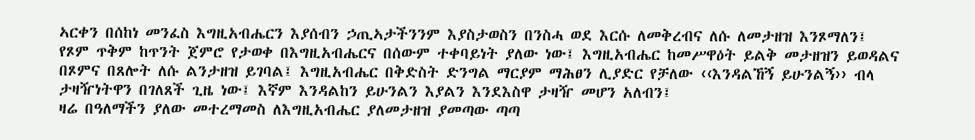ኣርቀን በሰከነ መንፈስ እግዚአብሔርን እያሰብን ኃጢኣታችንንም እያስታወስን በንስሓ ወደ እርሱ ለመቅረብና ለሱ ለመታዘዝ እንጾማለን፤
የጾም ጥቅም ከጥንት ጀምሮ የታወቀ በእግዚአብሔርና በሰውም ተቀባይነት ያለው ነው፤ እግዚአብሔር ከመሥዋዕት ይልቅ መታዘዝን ይወዳልና በጾምና በጸሎት ለሱ ልንታዘዝ ይገባል፤ እግዚአብሔር በቅድስት ድንግል ማርያም ማሕፀን ሊያድር የቻለው ‹‹እንዳልኸኝ ይሁንልኝ›› ብላ ታዛዥነትዋን በገለጸች ጊዜ ነው፤ እኛም እንዳልከን ይሁንልን እያልን እንደእስዋ ታዛዥ መሆን አለብን፤
ዛሬ በዓለማችን ያለው መተረማመስ ለእግዚአብሔር ያለመታዘዝ ያመጣው ጣጣ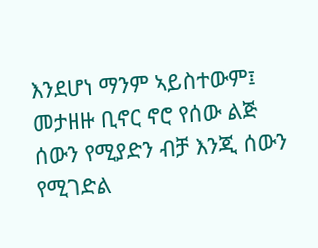እንደሆነ ማንም ኣይስተውም፤ መታዘዙ ቢኖር ኖሮ የሰው ልጅ ሰውን የሚያድን ብቻ እንጂ ሰውን የሚገድል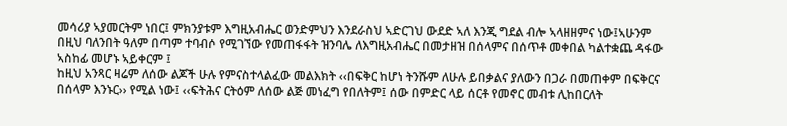መሳሪያ ኣያመርትም ነበር፤ ምክንያቱም እግዚአብሔር ወንድምህን እንደራስህ ኣድርገህ ውደድ ኣለ እንጂ ግደል ብሎ ኣላዘዘምና ነው፤ኣሁንም በዚህ ባለንበት ዓለም በጣም ተባብሶ የሚገኘው የመጠፋፋት ዝንባሌ ለእግዚአብሔር በመታዘዝ በሰላምና በሰጥቶ መቀበል ካልተቋጨ ዳፋው ኣስከፊ መሆኑ ኣይቀርም ፤
ከዚህ አንጻር ዛሬም ለሰው ልጆች ሁሉ የምናስተላልፈው መልእክት ‹‹በፍቅር ከሆነ ትንሹም ለሁሉ ይበቃልና ያለውን በጋራ በመጠቀም በፍቅርና በሰላም እንኑር›› የሚል ነው፤ ‹‹ፍትሕና ርትዕም ለሰው ልጅ መነፈግ የበለትም፤ ሰው በምድር ላይ ሰርቶ የመኖር መብቱ ሊከበርለት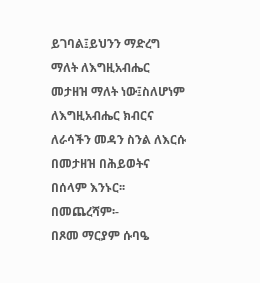ይገባል፤ይህንን ማድረግ ማለት ለእግዚአብሔር መታዘዝ ማለት ነው፤ስለሆነም ለእግዚአብሔር ክብርና ለራሳችን መዳን ስንል ለእርሱ በመታዘዝ በሕይወትና በሰላም እንኑር፡፡
በመጨረሻም፡-
በጾመ ማርያም ሱባዔ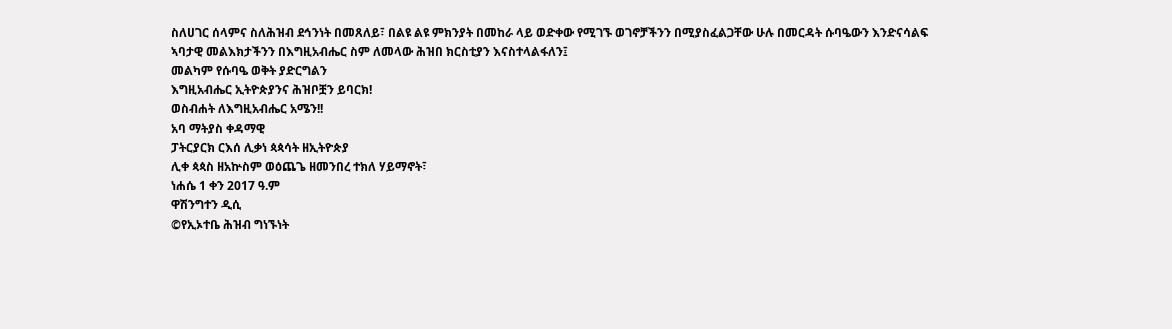ስለሀገር ሰላምና ስለሕዝብ ደኅንነት በመጸለይ፣ በልዩ ልዩ ምክንያት በመከራ ላይ ወድቀው የሚገኙ ወገኖቻችንን በሚያስፈልጋቸው ሁሉ በመርዳት ሱባዔውን እንድናሳልፍ ኣባታዊ መልእክታችንን በእግዚአብሔር ስም ለመላው ሕዝበ ክርስቲያን እናስተላልፋለን፤
መልካም የሱባዔ ወቅት ያድርግልን
እግዚአብሔር ኢትዮጵያንና ሕዝቦቿን ይባርክ!
ወስብሐት ለእግዚአብሔር አሜን!!
አባ ማትያስ ቀዳማዊ
ፓትርያርክ ርእሰ ሊቃነ ጳጳሳት ዘኢትዮጵያ
ሊቀ ጳጳስ ዘአኵስም ወዕጨጌ ዘመንበረ ተክለ ሃይማኖት፣
ነሐሴ 1 ቀን 2017 ዓ.ም
ዋሽንግተን ዲሲ
©የኢኦተቤ ሕዝብ ግነኙነት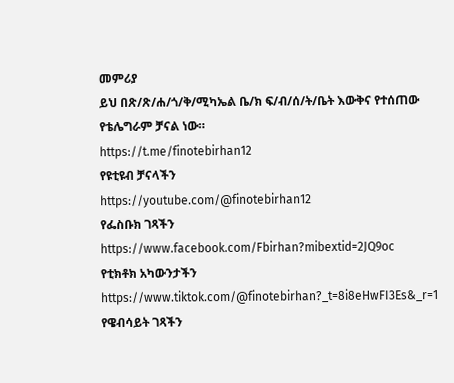መምሪያ
ይህ በጽ/ጽ/ሐ/ጎ/ቅ/ሚካኤል ቤ/ክ ፍ/ብ/ሰ/ት/ቤት እውቅና የተሰጠው የቴሌግራም ቻናል ነው።
https://t.me/finotebirhan12
የዩቲዩብ ቻናላችን
https://youtube.com/@finotebirhan12
የፌስቡክ ገጻችን https://www.facebook.com/Fbirhan?mibextid=2JQ9oc
የቲክቶክ አካውንታችን https://www.tiktok.com/@finotebirhan?_t=8i8eHwFI3Es&_r=1
የዌብሳይት ገጻችን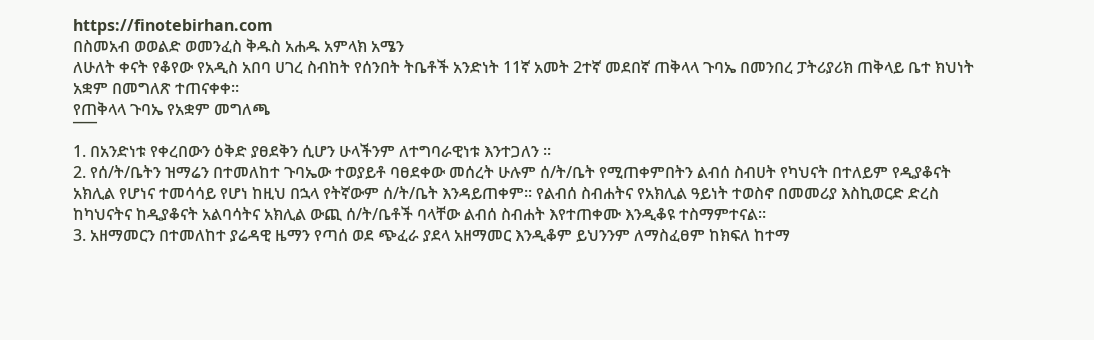https://finotebirhan.com
በስመአብ ወወልድ ወመንፈስ ቅዱስ አሐዱ አምላክ አሜን
ለሁለት ቀናት የቆየው የአዲስ አበባ ሀገረ ስብከት የሰንበት ትቤቶች አንድነት 11ኛ አመት 2ተኛ መደበኛ ጠቅላላ ጉባኤ በመንበረ ፓትሪያሪክ ጠቅላይ ቤተ ክህነት አቋም በመግለጽ ተጠናቀቀ።
የጠቅላላ ጉባኤ የአቋም መግለጫ
¯¯¯
1. በአንድነቱ የቀረበውን ዕቅድ ያፀደቅን ሲሆን ሁላችንም ለተግባራዊነቱ እንተጋለን ፡፡
2. የሰ/ት/ቤትን ዝማሬን በተመለከተ ጉባኤው ተወያይቶ ባፀደቀው መሰረት ሁሉም ሰ/ት/ቤት የሚጠቀምበትን ልብሰ ስብሀት የካህናት በተለይም የዲያቆናት አክሊል የሆነና ተመሳሳይ የሆነ ከዚህ በኋላ የትኛውም ሰ/ት/ቤት እንዳይጠቀም፡፡ የልብሰ ስብሐትና የአክሊል ዓይነት ተወስኖ በመመሪያ እስኪወርድ ድረስ ከካህናትና ከዲያቆናት አልባሳትና አክሊል ውጪ ሰ/ት/ቤቶች ባላቸው ልብሰ ስብሐት እየተጠቀሙ እንዲቆዩ ተስማምተናል፡፡
3. አዘማመርን በተመለከተ ያሬዳዊ ዜማን የጣሰ ወደ ጭፈራ ያደላ አዘማመር እንዲቆም ይህንንም ለማስፈፀም ከክፍለ ከተማ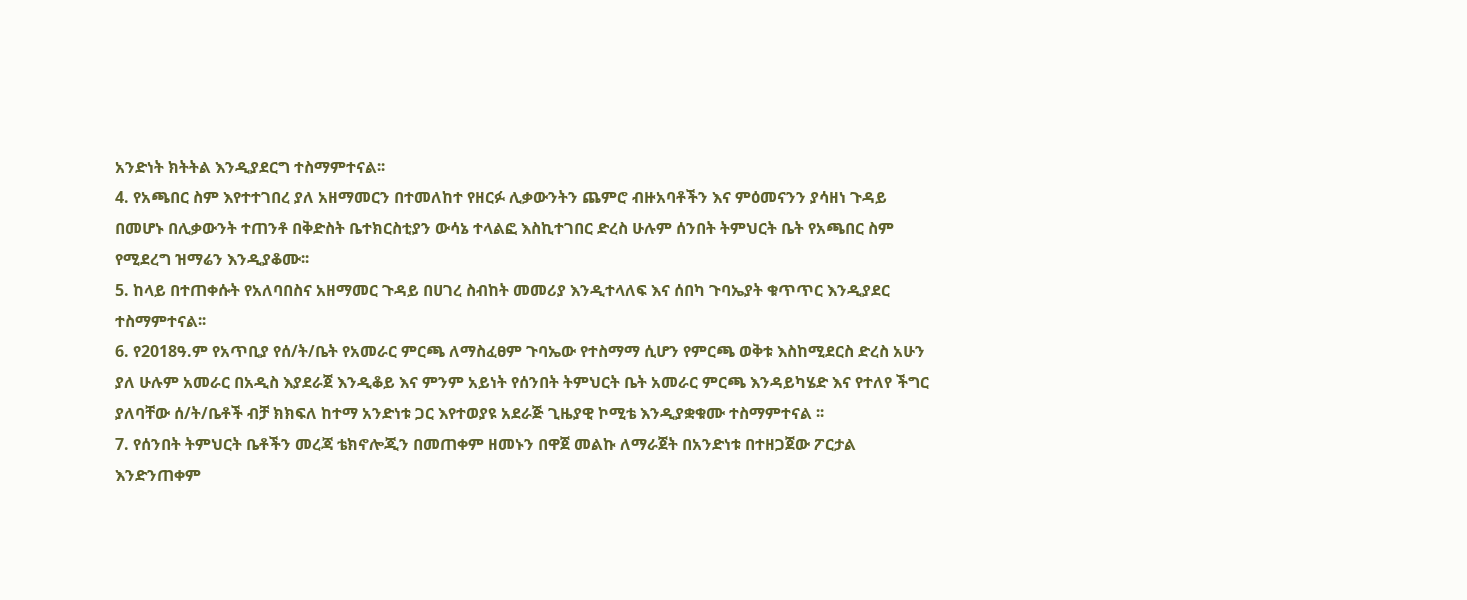አንድነት ክትትል እንዲያደርግ ተስማምተናል፡፡
4. የአጫበር ስም እየተተገበረ ያለ አዘማመርን በተመለከተ የዘርፉ ሊቃውንትን ጨምሮ ብዙአባቶችን እና ምዕመናንን ያሳዘነ ጉዳይ በመሆኑ በሊቃውንት ተጠንቶ በቅድስት ቤተክርስቲያን ውሳኔ ተላልፎ እስኪተገበር ድረስ ሁሉም ሰንበት ትምህርት ቤት የአጫበር ስም የሚደረግ ዝማሬን እንዲያቆሙ፡፡
5. ከላይ በተጠቀሱት የአለባበስና አዘማመር ጉዳይ በሀገረ ስብከት መመሪያ እንዲተላለፍ እና ሰበካ ጉባኤያት ቁጥጥር እንዲያደር ተስማምተናል፡፡
6. የ2018ዓ.ም የአጥቢያ የሰ/ት/ቤት የአመራር ምርጫ ለማስፈፀም ጉባኤው የተስማማ ሲሆን የምርጫ ወቅቱ እስከሚደርስ ድረስ አሁን ያለ ሁሉም አመራር በአዲስ እያደራጀ እንዲቆይ እና ምንም አይነት የሰንበት ትምህርት ቤት አመራር ምርጫ እንዳይካሄድ እና የተለየ ችግር ያለባቸው ሰ/ት/ቤቶች ብቻ ክክፍለ ከተማ አንድነቱ ጋር እየተወያዩ አደራጅ ጊዜያዊ ኮሚቴ እንዲያቋቁሙ ተስማምተናል ፡፡
7. የሰንበት ትምህርት ቤቶችን መረጃ ቴክኖሎጂን በመጠቀም ዘመኑን በዋጀ መልኩ ለማራጀት በአንድነቱ በተዘጋጀው ፖርታል እንድንጠቀም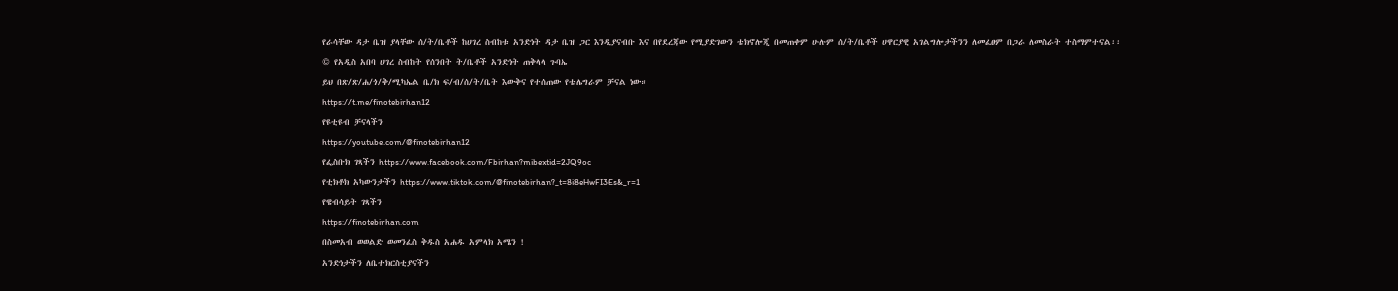የራሳቸው ዳታ ቤዝ ያላቸው ሰ/ት/ቤቶች ከሀገረ ስብከቱ አንድነት ዳታ ቤዝ ጋር እንዲያናብቡ እና በየደረጃው የሚያድገውን ቴክኖሎጂ በመጠቀም ሁሉም ሰ/ት/ቤቶች ሀዋርያዊ አገልግሎታችንን ለመፈፀም በጋራ ለመስራት ተስማምተናል፡፡
© የአዲስ አበባ ሀገረ ስብከት የሰንበት ት/ቤቶች አንድነት ጠቅላላ ጉባኤ
ይህ በጽ/ጽ/ሐ/ጎ/ቅ/ሚካኤል ቤ/ክ ፍ/ብ/ሰ/ት/ቤት እውቅና የተሰጠው የቴሌግራም ቻናል ነው።
https://t.me/finotebirhan12
የዩቲዩብ ቻናላችን
https://youtube.com/@finotebirhan12
የፌስቡክ ገጻችን https://www.facebook.com/Fbirhan?mibextid=2JQ9oc
የቲክቶክ አካውንታችን https://www.tiktok.com/@finotebirhan?_t=8i8eHwFI3Es&_r=1
የዌብሳይት ገጻችን
https://finotebirhan.com
በስመአብ ወወልድ ወመንፈስ ቅዱስ አሐዱ አምላክ አሜን !
አንድነታችን ለቤተክርስቲያናችን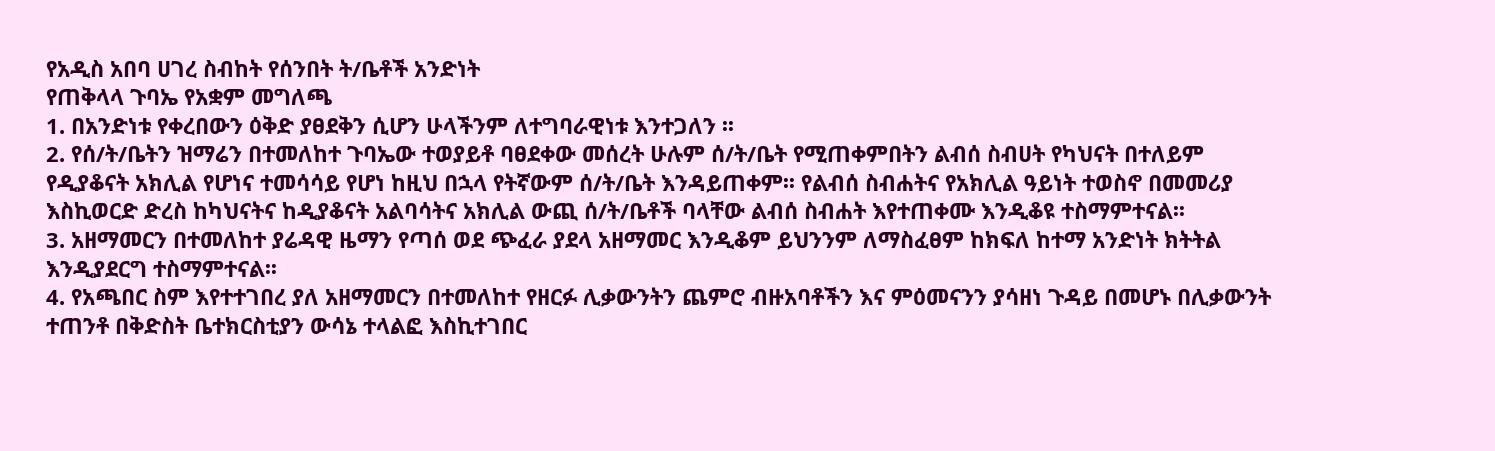የአዲስ አበባ ሀገረ ስብከት የሰንበት ት/ቤቶች አንድነት
የጠቅላላ ጉባኤ የአቋም መግለጫ
1. በአንድነቱ የቀረበውን ዕቅድ ያፀደቅን ሲሆን ሁላችንም ለተግባራዊነቱ እንተጋለን ፡፡
2. የሰ/ት/ቤትን ዝማሬን በተመለከተ ጉባኤው ተወያይቶ ባፀደቀው መሰረት ሁሉም ሰ/ት/ቤት የሚጠቀምበትን ልብሰ ስብሀት የካህናት በተለይም የዲያቆናት አክሊል የሆነና ተመሳሳይ የሆነ ከዚህ በኋላ የትኛውም ሰ/ት/ቤት እንዳይጠቀም፡፡ የልብሰ ስብሐትና የአክሊል ዓይነት ተወስኖ በመመሪያ እስኪወርድ ድረስ ከካህናትና ከዲያቆናት አልባሳትና አክሊል ውጪ ሰ/ት/ቤቶች ባላቸው ልብሰ ስብሐት እየተጠቀሙ እንዲቆዩ ተስማምተናል፡፡
3. አዘማመርን በተመለከተ ያሬዳዊ ዜማን የጣሰ ወደ ጭፈራ ያደላ አዘማመር እንዲቆም ይህንንም ለማስፈፀም ከክፍለ ከተማ አንድነት ክትትል እንዲያደርግ ተስማምተናል፡፡
4. የአጫበር ስም እየተተገበረ ያለ አዘማመርን በተመለከተ የዘርፉ ሊቃውንትን ጨምሮ ብዙአባቶችን እና ምዕመናንን ያሳዘነ ጉዳይ በመሆኑ በሊቃውንት ተጠንቶ በቅድስት ቤተክርስቲያን ውሳኔ ተላልፎ እስኪተገበር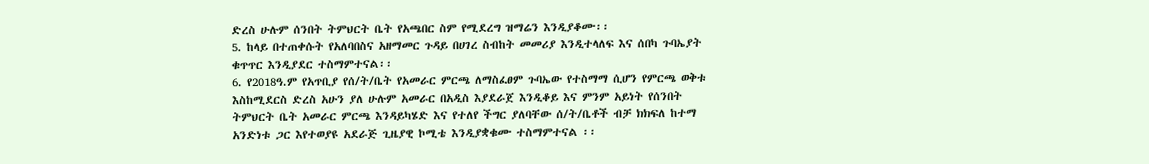ድረስ ሁሉም ሰንበት ትምህርት ቤት የአጫበር ስም የሚደረግ ዝማሬን እንዲያቆሙ፡፡
5. ከላይ በተጠቀሱት የአለባበስና አዘማመር ጉዳይ በሀገረ ስብከት መመሪያ እንዲተላለፍ እና ሰበካ ጉባኤያት ቁጥጥር እንዲያደር ተስማምተናል፡፡
6. የ2018ዓ.ም የአጥቢያ የሰ/ት/ቤት የአመራር ምርጫ ለማስፈፀም ጉባኤው የተስማማ ሲሆን የምርጫ ወቅቱ እስከሚደርስ ድረስ አሁን ያለ ሁሉም አመራር በአዲስ እያደራጀ እንዲቆይ እና ምንም አይነት የሰንበት ትምህርት ቤት አመራር ምርጫ እንዳይካሄድ እና የተለየ ችግር ያለባቸው ሰ/ት/ቤቶች ብቻ ክክፍለ ከተማ አንድነቱ ጋር እየተወያዩ አደራጅ ጊዜያዊ ኮሚቴ እንዲያቋቁሙ ተስማምተናል ፡፡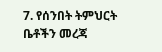7. የሰንበት ትምህርት ቤቶችን መረጃ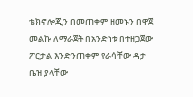ቴክኖሎጂን በመጠቀም ዘመኑን በዋጀ መልኩ ለማራጀት በአንድነቱ በተዘጋጀው ፖርታል እንድንጠቀም የራሳቸው ዳታ ቤዝ ያላቸው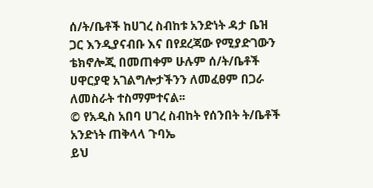ሰ/ት/ቤቶች ከሀገረ ስብከቱ አንድነት ዳታ ቤዝ ጋር እንዲያናብቡ እና በየደረጃው የሚያድገውን ቴክኖሎጂ በመጠቀም ሁሉም ሰ/ት/ቤቶች ሀዋርያዊ አገልግሎታችንን ለመፈፀም በጋራ ለመስራት ተስማምተናል፡፡
© የአዲስ አበባ ሀገረ ስብከት የሰንበት ት/ቤቶች አንድነት ጠቅላላ ጉባኤ
ይህ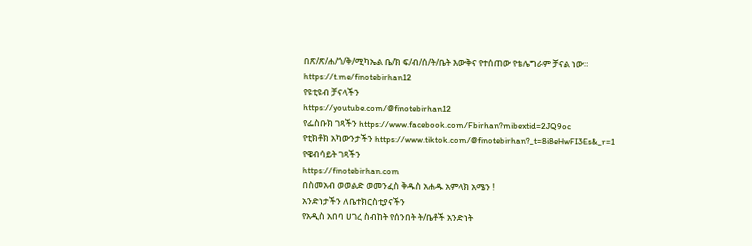በጽ/ጽ/ሐ/ጎ/ቅ/ሚካኤል ቤ/ክ ፍ/ብ/ሰ/ት/ቤት እውቅና የተሰጠው የቴሌግራም ቻናል ነው።
https://t.me/finotebirhan12
የዩቲዩብ ቻናላችን
https://youtube.com/@finotebirhan12
የፌስቡክ ገጻችን https://www.facebook.com/Fbirhan?mibextid=2JQ9oc
የቲክቶክ አካውንታችን https://www.tiktok.com/@finotebirhan?_t=8i8eHwFI3Es&_r=1
የዌብሳይት ገጻችን
https://finotebirhan.com
በስመአብ ወወልድ ወመንፈስ ቅዱስ አሐዱ አምላክ አሜን !
አንድነታችን ለቤተክርስቲያናችን
የአዲስ አበባ ሀገረ ስብከት የሰንበት ት/ቤቶች አንድነት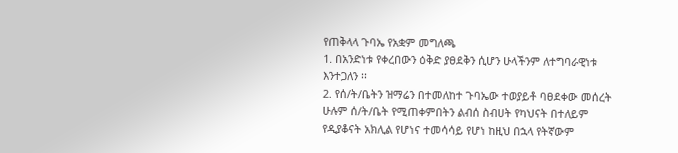የጠቅላላ ጉባኤ የአቋም መግለጫ
1. በአንድነቱ የቀረበውን ዕቅድ ያፀደቅን ሲሆን ሁላችንም ለተግባራዊነቱ እንተጋለን ፡፡
2. የሰ/ት/ቤትን ዝማሬን በተመለከተ ጉባኤው ተወያይቶ ባፀደቀው መሰረት ሁሉም ሰ/ት/ቤት የሚጠቀምበትን ልብሰ ስብሀት የካህናት በተለይም የዲያቆናት አክሊል የሆነና ተመሳሳይ የሆነ ከዚህ በኋላ የትኛውም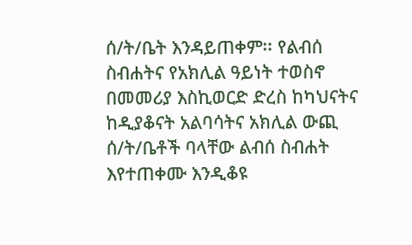ሰ/ት/ቤት እንዳይጠቀም፡፡ የልብሰ ስብሐትና የአክሊል ዓይነት ተወስኖ በመመሪያ እስኪወርድ ድረስ ከካህናትና ከዲያቆናት አልባሳትና አክሊል ውጪ ሰ/ት/ቤቶች ባላቸው ልብሰ ስብሐት እየተጠቀሙ እንዲቆዩ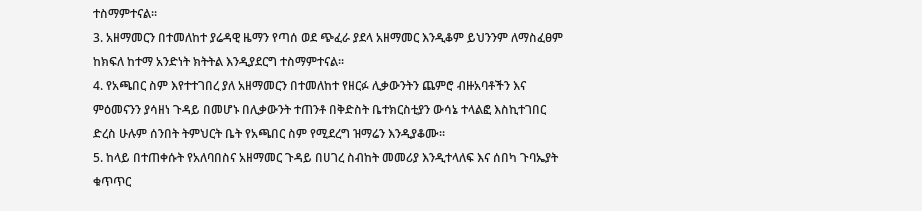ተስማምተናል፡፡
3. አዘማመርን በተመለከተ ያሬዳዊ ዜማን የጣሰ ወደ ጭፈራ ያደላ አዘማመር እንዲቆም ይህንንም ለማስፈፀም ከክፍለ ከተማ አንድነት ክትትል እንዲያደርግ ተስማምተናል፡፡
4. የአጫበር ስም እየተተገበረ ያለ አዘማመርን በተመለከተ የዘርፉ ሊቃውንትን ጨምሮ ብዙአባቶችን እና ምዕመናንን ያሳዘነ ጉዳይ በመሆኑ በሊቃውንት ተጠንቶ በቅድስት ቤተክርስቲያን ውሳኔ ተላልፎ እስኪተገበር ድረስ ሁሉም ሰንበት ትምህርት ቤት የአጫበር ስም የሚደረግ ዝማሬን እንዲያቆሙ፡፡
5. ከላይ በተጠቀሱት የአለባበስና አዘማመር ጉዳይ በሀገረ ስብከት መመሪያ እንዲተላለፍ እና ሰበካ ጉባኤያት ቁጥጥር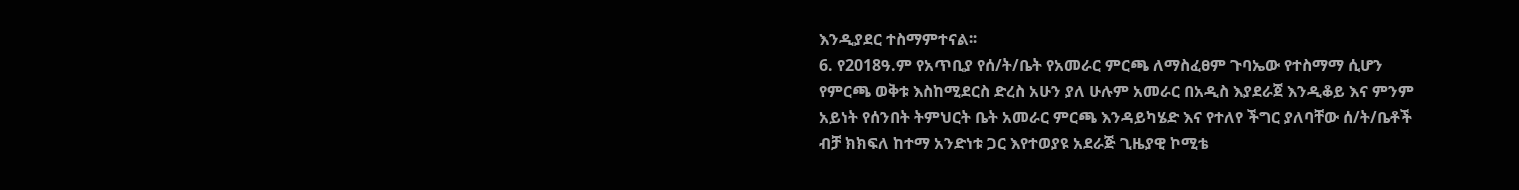እንዲያደር ተስማምተናል፡፡
6. የ2018ዓ.ም የአጥቢያ የሰ/ት/ቤት የአመራር ምርጫ ለማስፈፀም ጉባኤው የተስማማ ሲሆን የምርጫ ወቅቱ እስከሚደርስ ድረስ አሁን ያለ ሁሉም አመራር በአዲስ እያደራጀ እንዲቆይ እና ምንም አይነት የሰንበት ትምህርት ቤት አመራር ምርጫ እንዳይካሄድ እና የተለየ ችግር ያለባቸው ሰ/ት/ቤቶች ብቻ ክክፍለ ከተማ አንድነቱ ጋር እየተወያዩ አደራጅ ጊዜያዊ ኮሚቴ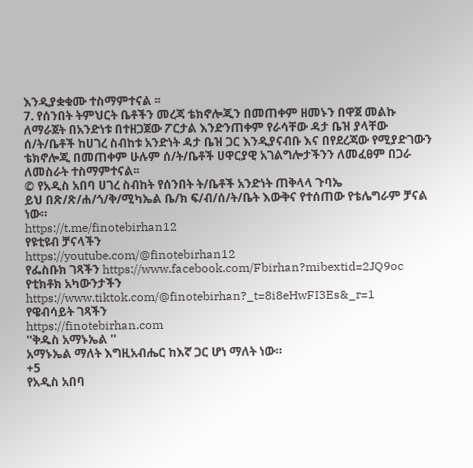እንዲያቋቁሙ ተስማምተናል ፡፡
7. የሰንበት ትምህርት ቤቶችን መረጃ ቴክኖሎጂን በመጠቀም ዘመኑን በዋጀ መልኩ ለማራጀት በአንድነቱ በተዘጋጀው ፖርታል እንድንጠቀም የራሳቸው ዳታ ቤዝ ያላቸው ሰ/ት/ቤቶች ከሀገረ ስብከቱ አንድነት ዳታ ቤዝ ጋር እንዲያናብቡ እና በየደረጃው የሚያድገውን ቴክኖሎጂ በመጠቀም ሁሉም ሰ/ት/ቤቶች ሀዋርያዊ አገልግሎታችንን ለመፈፀም በጋራ ለመስራት ተስማምተናል፡፡
© የአዲስ አበባ ሀገረ ስብከት የሰንበት ት/ቤቶች አንድነት ጠቅላላ ጉባኤ
ይህ በጽ/ጽ/ሐ/ጎ/ቅ/ሚካኤል ቤ/ክ ፍ/ብ/ሰ/ት/ቤት እውቅና የተሰጠው የቴሌግራም ቻናል ነው።
https://t.me/finotebirhan12
የዩቲዩብ ቻናላችን
https://youtube.com/@finotebirhan12
የፌስቡክ ገጻችን https://www.facebook.com/Fbirhan?mibextid=2JQ9oc
የቲክቶክ አካውንታችን https://www.tiktok.com/@finotebirhan?_t=8i8eHwFI3Es&_r=1
የዌብሳይት ገጻችን
https://finotebirhan.com
''ቅዱስ አማኑኤል ''
አማኑኤል ማለት እግዚአብሔር ከእኛ ጋር ሆነ ማለት ነው።
+5
የአዲስ አበባ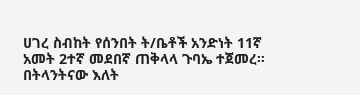ሀገረ ስብከት የሰንበት ት/ቤቶች አንድነት 11ኛ አመት 2ተኛ መደበኛ ጠቅላላ ጉባኤ ተጀመረ።
በትላንትናው እለት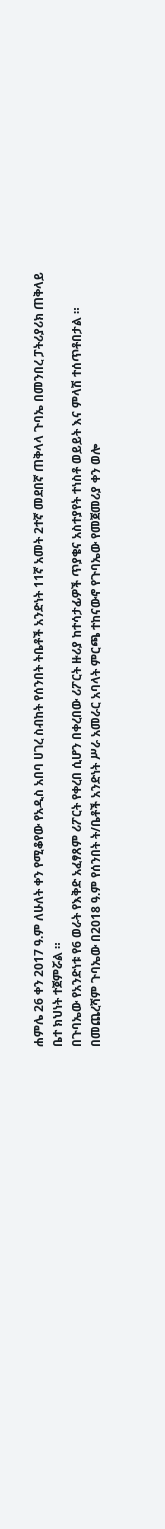ሐምሌ 26 ቀን 2017 ዓ.ም ለሁለት ቀን የሚቆየው የአዲስ አበባ ሀገረ ስብከት የሰንበት ትቤቶች አንድነት 11ኛ አመት 2ተኛ መደበኛ ጠቅላላ ጉባኤ በመንበረ ፓትሪያሪክ ጠቅላይ ቤተ ክህነት ተጀምሯል ።
በጉባኤው የአንድነቱ የ6 ወራት የእቅድ አፈፃጸም ሪፖርት የቀረበ ሲሆን በቀረበው ሪፖርት ዙሪያ ከተሳታፊዎች ጥያቄና አስተያየት ተነስቶ ወይይት እና ምላሽ ተሰጥቶበታል ።
በመጨረሻም ጉባኤው በ2018 ዓ.ም የሰንበት ት/ቤቶች አንድነት ሥራ አመራር አባላት ምርጫ ተከናውኖ የጉባኤው የመጀመሪያ ቀን ወሎ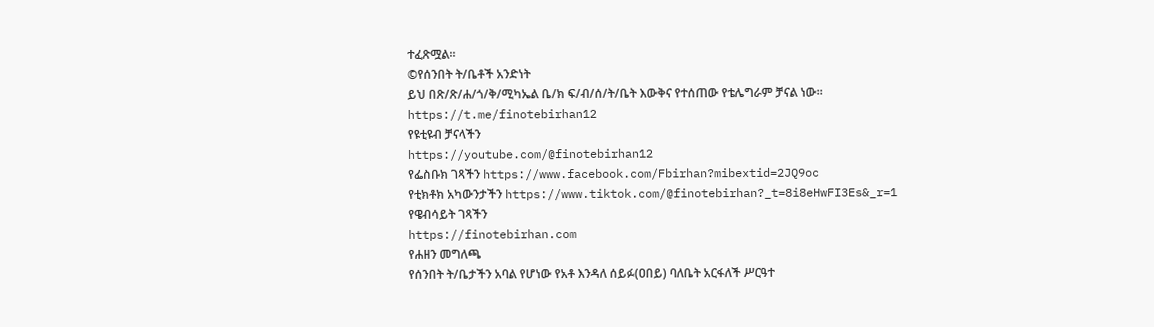ተፈጽሟል።
©የሰንበት ት/ቤቶች አንድነት
ይህ በጽ/ጽ/ሐ/ጎ/ቅ/ሚካኤል ቤ/ክ ፍ/ብ/ሰ/ት/ቤት እውቅና የተሰጠው የቴሌግራም ቻናል ነው።
https://t.me/finotebirhan12
የዩቲዩብ ቻናላችን
https://youtube.com/@finotebirhan12
የፌስቡክ ገጻችን https://www.facebook.com/Fbirhan?mibextid=2JQ9oc
የቲክቶክ አካውንታችን https://www.tiktok.com/@finotebirhan?_t=8i8eHwFI3Es&_r=1
የዌብሳይት ገጻችን
https://finotebirhan.com
የሐዘን መግለጫ
የሰንበት ት/ቤታችን አባል የሆነው የአቶ እንዳለ ሰይፉ(ዐበይ) ባለቤት አርፋለች ሥርዓተ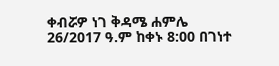ቀብሯዎ ነገ ቅዳሜ ሐምሌ 26/2017 ዓ.ም ከቀኑ 8:00 በገነተ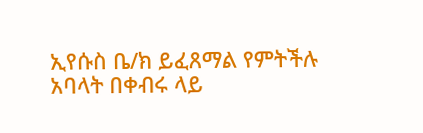ኢየሱስ ቤ/ክ ይፈጸማል የምትችሉ አባላት በቀብሩ ላይ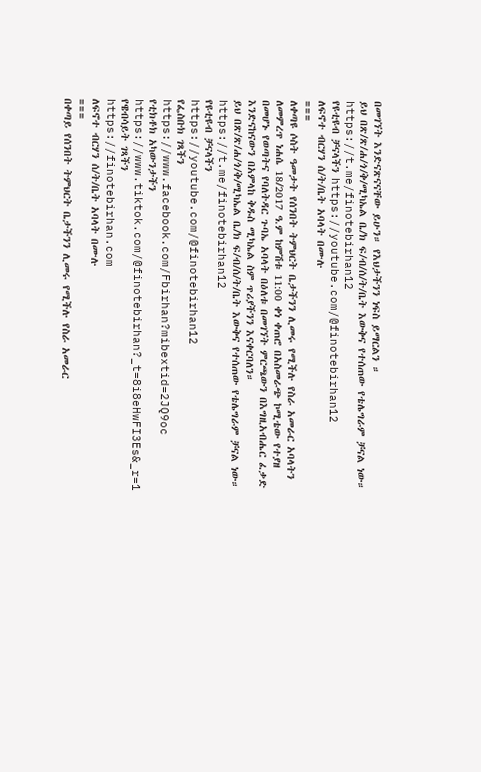በመገኘት እንድናጽናናቸው ይሁን። የእህታችንን ነፍስ ይማርልን ።
ይህ በጽ/ጽ/ሐ/ጎ/ቅ/ሚካኤል ቤ/ክ ፍ/ብ/ሰ/ት/ቤት እውቅና የተሰጠው የቴሌግራም ቻናል ነው።
https://t.me/finotebirhan12
የዩቲዩብ ቻናላችን https://youtube.com/@finotebirhan12
ለፍኖተ ብርሃን ሰ/ት/ቤት አባላት በሙሉ
===
ለቀጣዩ ሶስት ዓመታት የሰንበት ትምህርት ቤታችንን ሊመሩ የሚችሉ የስራ አመራር አባላትን ለመምረጥ ነሐሴ 18/2017 ዓ.ም ከምሽቱ 11:00 ቀነ ቀጠሮ በአስመራጭ ኮሚቴው የተያዘ በመሆኑ የወጣትና የባለትዳር ጉባኤ አባላት በዕለቱ በመገኘት ምርጫውን በእግዚአብሔር ፈቃድ እንድናከናውን በአምላከ ቅዱስ ሚካኤል ስም ጥሪያችንን እናቀርባለን።
ይህ በጽ/ጽ/ሐ/ጎ/ቅ/ሚካኤል ቤ/ክ ፍ/ብ/ሰ/ት/ቤት እውቅና የተሰጠው የቴሌግራም ቻናል ነው።
https://t.me/finotebirhan12
የዩቲዩብ ቻናላችን
https://youtube.com/@finotebirhan12
የፌስቡክ ገጻችን https://www.facebook.com/Fbirhan?mibextid=2JQ9oc
የቲክቶክ አካውንታችን https://www.tiktok.com/@finotebirhan?_t=8i8eHwFI3Es&_r=1
የዌብሳይት ገጻችን
https://finotebirhan.com
ለፍኖተ ብርሃን ሰ/ት/ቤት አባላት በሙሉ
===
በቀጣይ የሰንበት ትምህርት ቤታችንን ሊመሩ የሚችሉ የስራ አመራር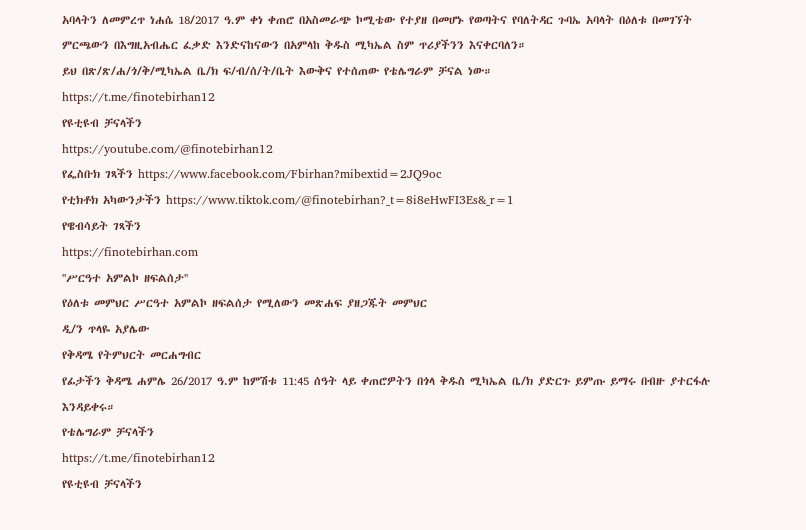አባላትን ለመምረጥ ነሐሴ 18/2017 ዓ.ም ቀነ ቀጠሮ በአስመራጭ ኮሚቴው የተያዘ በመሆኑ የወጣትና የባለትዳር ጉባኤ አባላት በዕለቱ በመገኘት ምርጫውን በእግዚአብሔር ፈቃድ እንድናከናውን በአምላከ ቅዱስ ሚካኤል ስም ጥሪያችንን እናቀርባለን።
ይህ በጽ/ጽ/ሐ/ጎ/ቅ/ሚካኤል ቤ/ክ ፍ/ብ/ሰ/ት/ቤት እውቅና የተሰጠው የቴሌግራም ቻናል ነው።
https://t.me/finotebirhan12
የዩቲዩብ ቻናላችን
https://youtube.com/@finotebirhan12
የፌስቡክ ገጻችን https://www.facebook.com/Fbirhan?mibextid=2JQ9oc
የቲክቶክ አካውንታችን https://www.tiktok.com/@finotebirhan?_t=8i8eHwFI3Es&_r=1
የዌብሳይት ገጻችን
https://finotebirhan.com
''ሥርዓተ አምልኮ ዘፍልሰታ''
የዕለቱ መምህር ሥርዓተ አምልኮ ዘፍልሰታ የሚለውን መጽሐፍ ያዘጋጁት መምህር
ዲ/ን ጥላዬ አያሌው
የቅዳሜ የትምህርት መርሐግብር
የፊታችን ቅዳሜ ሐምሌ 26/2017 ዓ.ም ከምሽቱ 11:45 ሰዓት ላይ ቀጠሮዎትን በጎላ ቅዱስ ሚካኤል ቤ/ክ ያድርጉ ይምጡ ይማሩ በብዙ ያተርፋሉ እንዳይቀሩ።
የቴሌግራም ቻናላችን
https://t.me/finotebirhan12
የዩቲዩብ ቻናላችን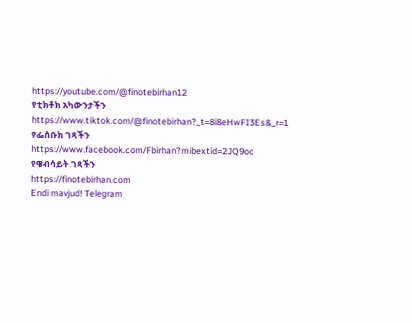https://youtube.com/@finotebirhan12
የቲክቶክ አካውንታችን https://www.tiktok.com/@finotebirhan?_t=8i8eHwFI3Es&_r=1
የፌስቡክ ገጻችን https://www.facebook.com/Fbirhan?mibextid=2JQ9oc
የዌብሳይት ገጻችን
https://finotebirhan.com
Endi mavjud! Telegram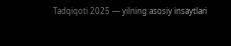Tadqiqoti 2025 — yilning asosiy insaytlari